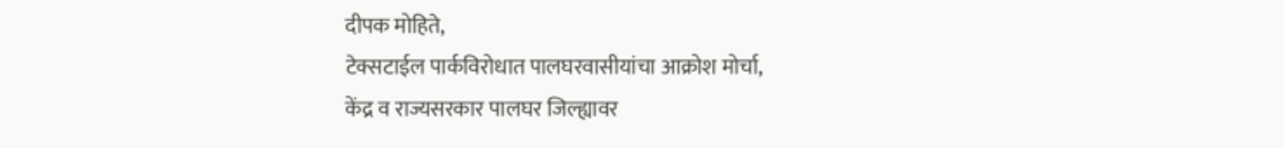दीपक मोहिते,
टेक्सटाईल पार्कविरोधात पालघरवासीयांचा आक्रोश मोर्चा,
केंद्र व राज्यसरकार पालघर जिल्ह्यावर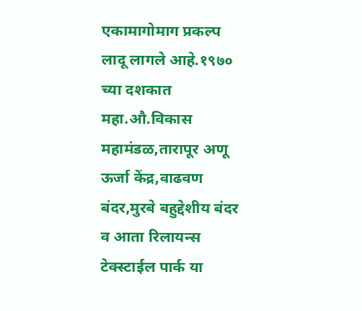एकामागोमाग प्रकल्प लादू लागले आहे.१९७० च्या दशकात महा.औ.विकास महामंडळ,तारापूर अणू ऊर्जा केंद्र,वाढवण बंदर,मुरबे बहुद्देशीय बंदर व आता रिलायन्स टेक्स्टाईल पार्क या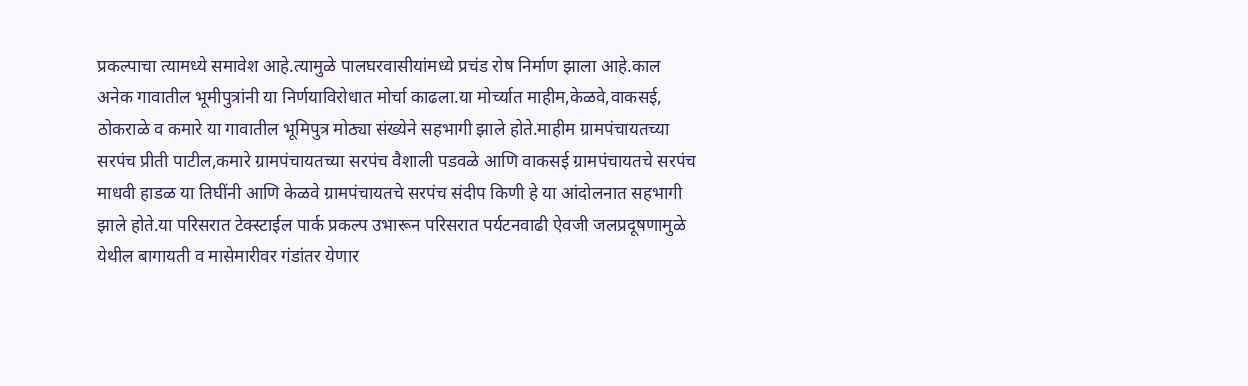प्रकल्पाचा त्यामध्ये समावेश आहे.त्यामुळे पालघरवासीयांमध्ये प्रचंड रोष निर्माण झाला आहे.काल अनेक गावातील भूमीपुत्रांनी या निर्णयाविरोधात मोर्चा काढला.या मोर्च्यात माहीम,केळवे,वाकसई, ठोकराळे व कमारे या गावातील भूमिपुत्र मोठ्या संख्येने सहभागी झाले होते.माहीम ग्रामपंचायतच्या सरपंच प्रीती पाटील,कमारे ग्रामपंचायतच्या सरपंच वैशाली पडवळे आणि वाकसई ग्रामपंचायतचे सरपंच माधवी हाडळ या तिघींनी आणि केळवे ग्रामपंचायतचे सरपंच संदीप किणी हे या आंदोलनात सहभागी झाले होते.या परिसरात टेक्स्टाईल पार्क प्रकल्प उभारून परिसरात पर्यटनवाढी ऐवजी जलप्रदूषणामुळे येथील बागायती व मासेमारीवर गंडांतर येणार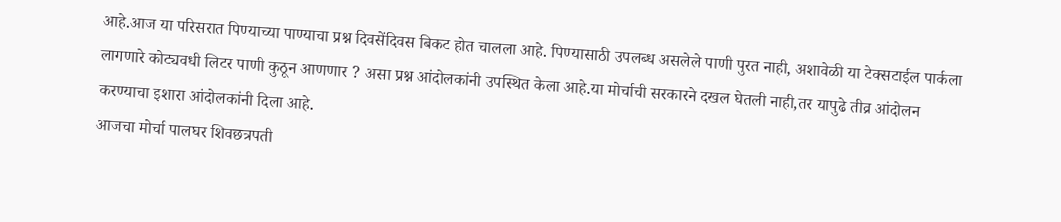आहे.आज या परिसरात पिण्याच्या पाण्याचा प्रश्न दिवसेंदिवस बिकट होत चालला आहे. पिण्यासाठी उपलब्ध असलेले पाणी पुरत नाही, अशावेळी या टेक्सटाईल पार्कला लागणारे कोट्यवधी लिटर पाणी कुठून आणणार ? असा प्रश्न आंदोलकांनी उपस्थित केला आहे.या मोर्चाची सरकारने दखल घेतली नाही,तर यापुढे तीव्र आंदोलन करण्याचा इशारा आंदोलकांनी दिला आहे.
आजचा मोर्चा पालघर शिवछत्रपती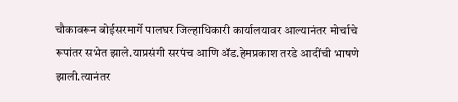चौकावरून बोईसरमार्गे पालघर जिल्हाधिकारी कार्यालयावर आल्यानंतर मोर्चाचे रूपांतर सभेत झाले.याप्रसंगी सरपंच आणि ॲड.हेमप्रकाश तरडे आदींची भाषणे झाली.त्यानंतर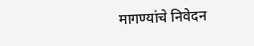मागण्यांचे निवेदन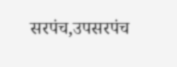सरपंच,उपसरपंच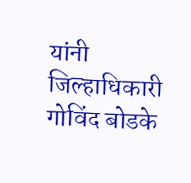यांनी जिल्हाधिकारी गोविंद बोडके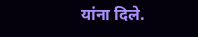यांना दिले.